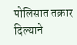पोलिसात तक्रार दिल्याने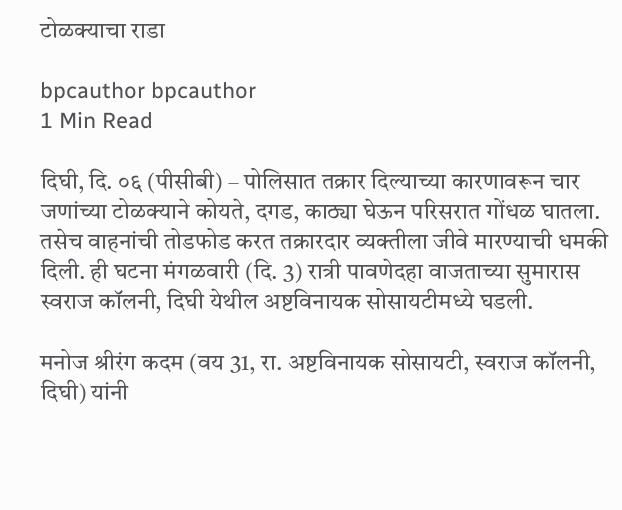टोळक्याचा राडा

bpcauthor bpcauthor
1 Min Read

दिघी, दि. ०६ (पीसीबी) – पोलिसात तक्रार दिल्याच्या कारणावरून चार जणांच्या टोळक्याने कोयते, दगड, काठ्या घेऊन परिसरात गोंधळ घातला. तसेच वाहनांची तोडफोड करत तक्रारदार व्यक्तीला जीवे मारण्याची धमकी दिली. ही घटना मंगळवारी (दि. 3) रात्री पावणेदहा वाजताच्या सुमारास स्वराज कॉलनी, दिघी येथील अष्टविनायक सोसायटीमध्ये घडली.

मनोज श्रीरंग कदम (वय 31, रा. अष्टविनायक सोसायटी, स्वराज कॉलनी, दिघी) यांनी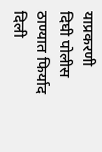याप्रकरणी दिघी पोलीस ठाण्यात फिर्याद दिली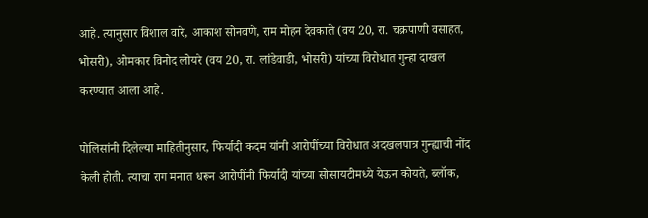आहे. त्यानुसार विशाल वारे, आकाश सोनवणे, राम मोहन देवकाते (वय 20, रा. चक्रपाणी वसाहत, भोसरी), ओमकार विनोद लोयरे (वय 20, रा. लांडेवाडी, भोसरी) यांच्या विरोधात गुन्हा दाखल करण्यात आला आहे.

पोलिसांनी दिलेल्या माहितीनुसार, फिर्यादी कदम यांनी आरोपींच्या विरोधात अदखलपात्र गुन्ह्याची नोंद केली होती. त्याचा राग मनात धरून आरोपींनी फिर्यादी यांच्या सोसायटीमध्ये येऊन कोयते, ब्लॉक,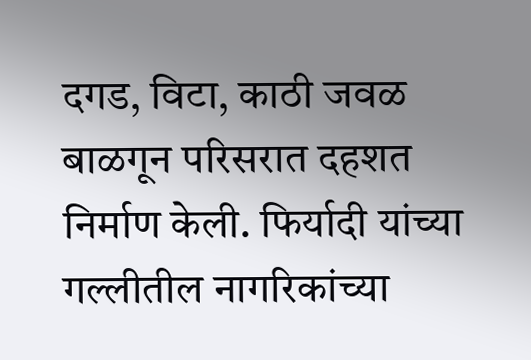दगड, विटा, काठी जवळ बाळगून परिसरात दहशत निर्माण केली. फिर्यादी यांच्या गल्लीतील नागरिकांच्या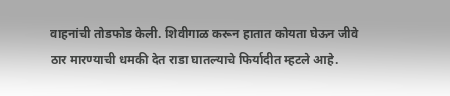वाहनांची तोडफोड केली. शिवीगाळ करून हातात कोयता घेऊन जीवे ठार मारण्याची धमकी देत राडा घातल्याचे फिर्यादीत म्हटले आहे.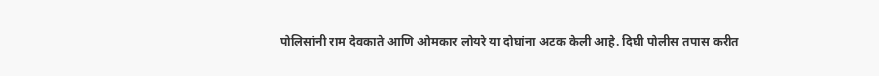पोलिसांनी राम देवकाते आणि ओमकार लोयरे या दोघांना अटक केली आहे. दिघी पोलीस तपास करीत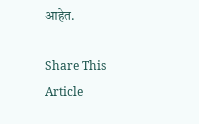आहेत.

Share This Article